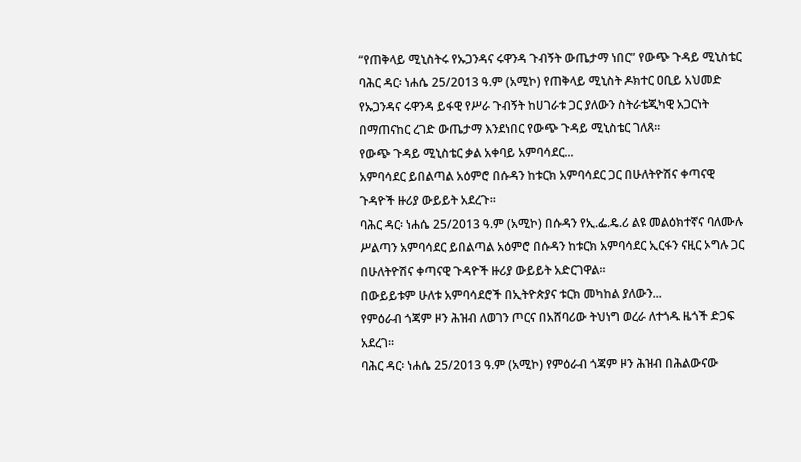“የጠቅላይ ሚኒስትሩ የኡጋንዳና ሩዋንዳ ጉብኝት ውጤታማ ነበር” የውጭ ጉዳይ ሚኒስቴር
ባሕር ዳር፡ ነሐሴ 25/2013 ዓ.ም (አሚኮ) የጠቅላይ ሚኒስት ዶክተር ዐቢይ አህመድ የኡጋንዳና ሩዋንዳ ይፋዊ የሥራ ጉብኝት ከሀገራቱ ጋር ያለውን ስትራቴጂካዊ አጋርነት በማጠናከር ረገድ ውጤታማ እንደነበር የውጭ ጉዳይ ሚኒስቴር ገለጸ።
የውጭ ጉዳይ ሚኒስቴር ቃል አቀባይ አምባሳደር...
አምባሳደር ይበልጣል አዕምሮ በሱዳን ከቱርክ አምባሳደር ጋር በሁለትዮሽና ቀጣናዊ ጉዳዮች ዙሪያ ውይይት አደረጉ።
ባሕር ዳር፡ ነሐሴ 25/2013 ዓ.ም (አሚኮ) በሱዳን የኢ.ፌ.ዴ.ሪ ልዩ መልዕክተኛና ባለሙሉ ሥልጣን አምባሳደር ይበልጣል አዕምሮ በሱዳን ከቱርክ አምባሳደር ኢርፋን ናዚር ኦግሉ ጋር በሁለትዮሽና ቀጣናዊ ጉዳዮች ዙሪያ ውይይት አድርገዋል።
በውይይቱም ሁለቱ አምባሳደሮች በኢትዮጵያና ቱርክ መካከል ያለውን...
የምዕራብ ጎጃም ዞን ሕዝብ ለወገን ጦርና በአሸባሪው ትህነግ ወረራ ለተጎዱ ዜጎች ድጋፍ አደረገ።
ባሕር ዳር፡ ነሐሴ 25/2013 ዓ.ም (አሚኮ) የምዕራብ ጎጃም ዞን ሕዝብ በሕልውናው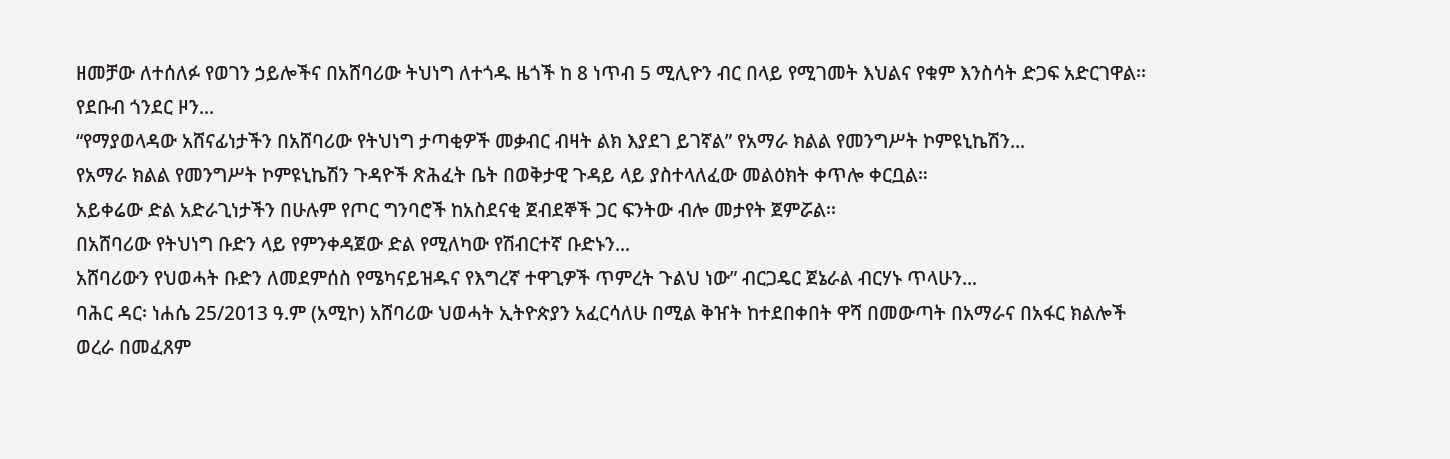ዘመቻው ለተሰለፉ የወገን ኃይሎችና በአሸባሪው ትህነግ ለተጎዱ ዜጎች ከ 8 ነጥብ 5 ሚሊዮን ብር በላይ የሚገመት እህልና የቁም እንስሳት ድጋፍ አድርገዋል፡፡
የደቡብ ጎንደር ዞን...
“የማያወላዳው አሸናፊነታችን በአሸባሪው የትህነግ ታጣቂዎች መቃብር ብዛት ልክ እያደገ ይገኛል” የአማራ ክልል የመንግሥት ኮምዩኒኬሽን...
የአማራ ክልል የመንግሥት ኮምዩኒኬሽን ጉዳዮች ጽሕፈት ቤት በወቅታዊ ጉዳይ ላይ ያስተላለፈው መልዕክት ቀጥሎ ቀርቧል።
አይቀሬው ድል አድራጊነታችን በሁሉም የጦር ግንባሮች ከአስደናቂ ጀብደኞች ጋር ፍንትው ብሎ መታየት ጀምሯል፡፡
በአሸባሪው የትህነግ ቡድን ላይ የምንቀዳጀው ድል የሚለካው የሽብርተኛ ቡድኑን...
አሸባሪውን የህወሓት ቡድን ለመደምሰስ የሜካናይዝዱና የእግረኛ ተዋጊዎች ጥምረት ጉልህ ነው” ብርጋዴር ጀኔራል ብርሃኑ ጥላሁን...
ባሕር ዳር፡ ነሐሴ 25/2013 ዓ.ም (አሚኮ) አሸባሪው ህወሓት ኢትዮጵያን አፈርሳለሁ በሚል ቅዠት ከተደበቀበት ዋሻ በመውጣት በአማራና በአፋር ክልሎች ወረራ በመፈጸም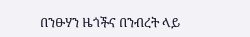በንፁሃን ዜጎችና በንብረት ላይ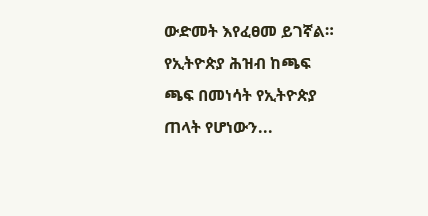ውድመት እየፈፀመ ይገኛል።
የኢትዮጵያ ሕዝብ ከጫፍ ጫፍ በመነሳት የኢትዮጵያ ጠላት የሆነውን...